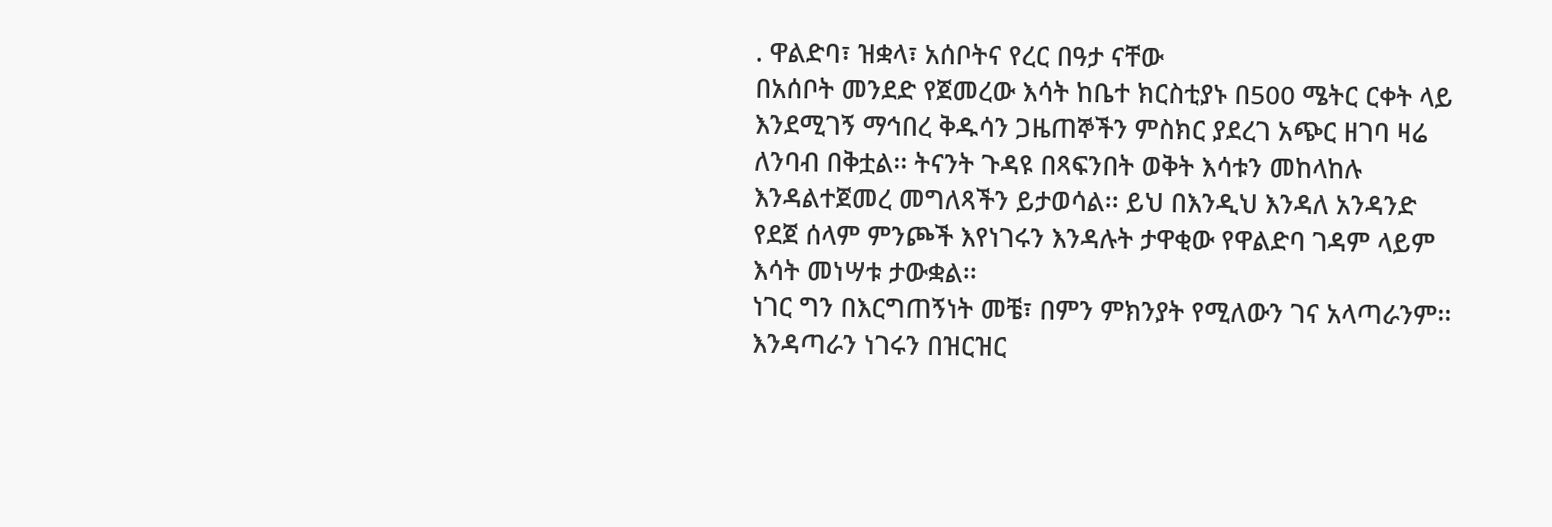. ዋልድባ፣ ዝቋላ፣ አሰቦትና የረር በዓታ ናቸው
በአሰቦት መንደድ የጀመረው እሳት ከቤተ ክርስቲያኑ በ500 ሜትር ርቀት ላይ እንደሚገኝ ማኅበረ ቅዱሳን ጋዜጠኞችን ምስክር ያደረገ አጭር ዘገባ ዛሬ ለንባብ በቅቷል፡፡ ትናንት ጉዳዩ በጻፍንበት ወቅት እሳቱን መከላከሉ እንዳልተጀመረ መግለጻችን ይታወሳል፡፡ ይህ በእንዲህ እንዳለ አንዳንድ የደጀ ሰላም ምንጮች እየነገሩን እንዳሉት ታዋቂው የዋልድባ ገዳም ላይም እሳት መነሣቱ ታውቋል፡፡
ነገር ግን በእርግጠኝነት መቼ፣ በምን ምክንያት የሚለውን ገና አላጣራንም፡፡ እንዳጣራን ነገሩን በዝርዝር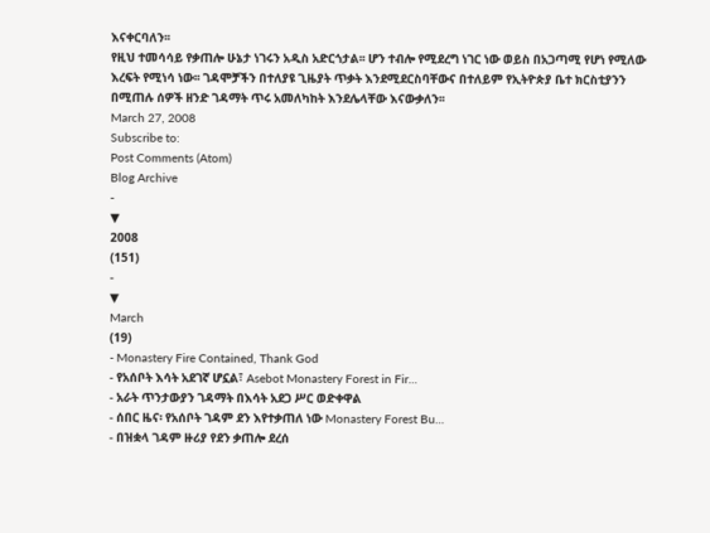እናቀርባለን፡፡
የዚህ ተመሳሳይ የቃጠሎ ሁኔታ ነገሩን አዲስ አድርጎታል፡፡ ሆን ተብሎ የሚደረግ ነገር ነው ወይስ በአጋጣሚ የሆነ የሚለው እረፍት የሚነሳ ነው፡፡ ገዳሞቻችን በተለያዩ ጊዜያት ጥቃት እንደሚደርስባቸውና በተለይም የኢትዮጵያ ቤተ ክርስቲያንን በሚጠሉ ሰዎች ዘንድ ገዳማት ጥሩ አመለካከት እንደሌላቸው እናውቃለን፡፡
March 27, 2008
Subscribe to:
Post Comments (Atom)
Blog Archive
-
▼
2008
(151)
-
▼
March
(19)
- Monastery Fire Contained, Thank God
- የአሰቦት እሳት አደገኛ ሆኗል፣ Asebot Monastery Forest in Fir...
- አራት ጥንታውያን ገዳማት በእሳት አደጋ ሥር ወድቀዋል
- ሰበር ዜና፡ የአሰቦት ገዳም ደን እየተቃጠለ ነው Monastery Forest Bu...
- በዝቋላ ገዳም ዙሪያ የደን ቃጠሎ ደረሰ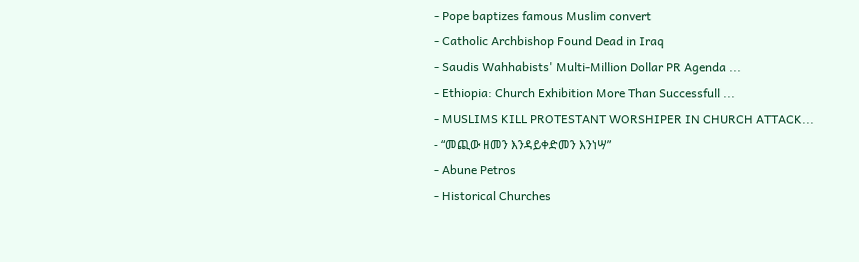- Pope baptizes famous Muslim convert
- Catholic Archbishop Found Dead in Iraq
- Saudis Wahhabists' Multi-Million Dollar PR Agenda ...
- Ethiopia: Church Exhibition More Than Successfull ...
- MUSLIMS KILL PROTESTANT WORSHIPER IN CHURCH ATTACK...
- “መጪው ዘመን እንዳይቀድመን እንነሣ”
- Abune Petros
- Historical Churches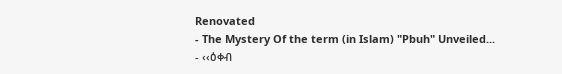Renovated
- The Mystery Of the term (in Islam) "Pbuh" Unveiled...
- ‹‹ዕቀብ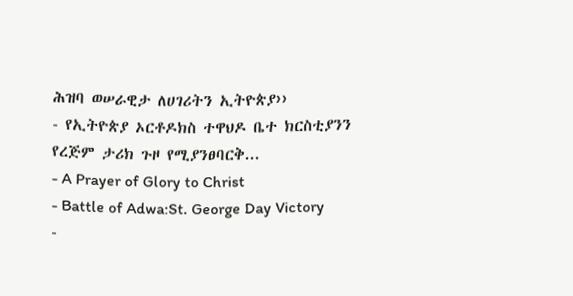ሕዝባ ወሠራዊታ ለሀገሪትን ኢትዮጵያ››
- የኢትዮጵያ ኦርቶዶክስ ተዋህዶ ቤተ ክርስቲያንን የረጅም ታሪክ ጉዞ የሚያንፀባርቅ...
- A Prayer of Glory to Christ
- Battle of Adwa:St. George Day Victory
-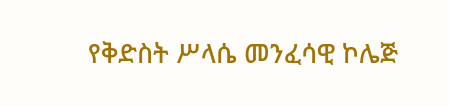የቅድስት ሥላሴ መንፈሳዊ ኮሌጅ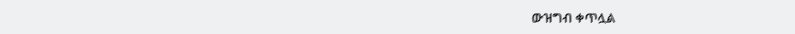ውዝግብ ቀጥሏል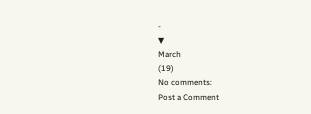-
▼
March
(19)
No comments:
Post a Comment